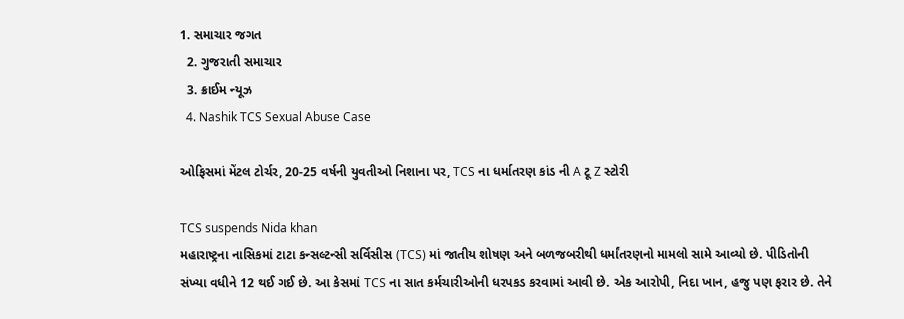1. સમાચાર જગત
  2. ગુજરાતી સમાચાર
  3. ક્રાઈમ ન્યૂઝ
  4. Nashik TCS Sexual Abuse Case

ઓફિસમાં મેંટલ ટોર્ચર, 20-25 વર્ષની યુવતીઓ નિશાના પર, TCS ના ધર્માતરણ કાંડ ની A ટૂ Z સ્ટોરી

TCS suspends Nida khan
મહારાષ્ટ્રના નાસિકમાં ટાટા કન્સલ્ટન્સી સર્વિસીસ (TCS) માં જાતીય શોષણ અને બળજબરીથી ધર્માંતરણનો મામલો સામે આવ્યો છે. પીડિતોની સંખ્યા વધીને 12 થઈ ગઈ છે. આ કેસમાં TCS ના સાત કર્મચારીઓની ધરપકડ કરવામાં આવી છે. એક આરોપી, નિદા ખાન, હજુ પણ ફરાર છે. તેને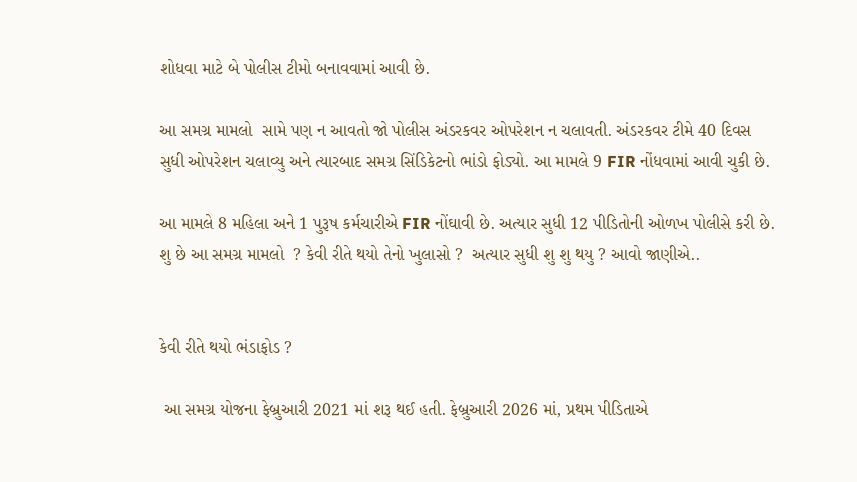શોધવા માટે બે પોલીસ ટીમો બનાવવામાં આવી છે.

આ સમગ્ર મામલો  સામે પણ ન આવતો જો પોલીસ અંડરકવર ઓપરેશન ન ચલાવતી. અંડરકવર ટીમે 40 દિવસ સુધી ઓપરેશન ચલાવ્યુ અને ત્યારબાદ સમગ્ર સિંડિકેટનો ભાંડો ફોડ્યો. આ મામલે 9 FIR નોંધવામાં આવી ચુકી છે.

આ મામલે 8 મહિલા અને 1 પુરૂષ કર્મચારીએ FIR નોંઘાવી છે. અત્યાર સુધી 12 પીડિતોની ઓળખ પોલીસે કરી છે.  શુ છે આ સમગ્ર મામલો  ? કેવી રીતે થયો તેનો ખુલાસો ?  અત્યાર સુધી શુ શુ થયુ ? આવો જાણીએ..


કેવી રીતે થયો ભંડાફોડ ?

 આ સમગ્ર યોજના ફેબ્રુઆરી 2021 માં શરૂ થઈ હતી. ફેબ્રુઆરી 2026 માં, પ્રથમ પીડિતાએ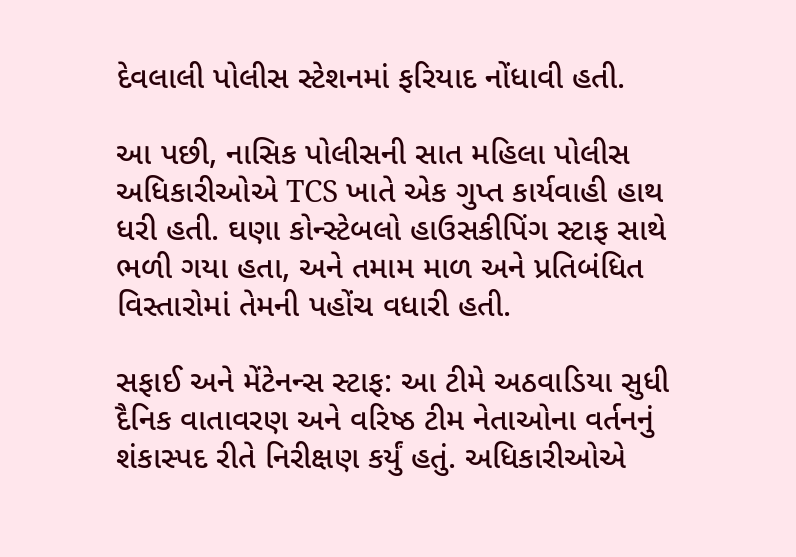દેવલાલી પોલીસ સ્ટેશનમાં ફરિયાદ નોંધાવી હતી.

આ પછી, નાસિક પોલીસની સાત મહિલા પોલીસ અધિકારીઓએ TCS ખાતે એક ગુપ્ત કાર્યવાહી હાથ ધરી હતી. ઘણા કોન્સ્ટેબલો હાઉસકીપિંગ સ્ટાફ સાથે ભળી ગયા હતા, અને તમામ માળ અને પ્રતિબંધિત વિસ્તારોમાં તેમની પહોંચ વધારી હતી.

સફાઈ અને મેંટેનન્સ સ્ટાફ: આ ટીમે અઠવાડિયા સુધી દૈનિક વાતાવરણ અને વરિષ્ઠ ટીમ નેતાઓના વર્તનનું શંકાસ્પદ રીતે નિરીક્ષણ કર્યું હતું. અધિકારીઓએ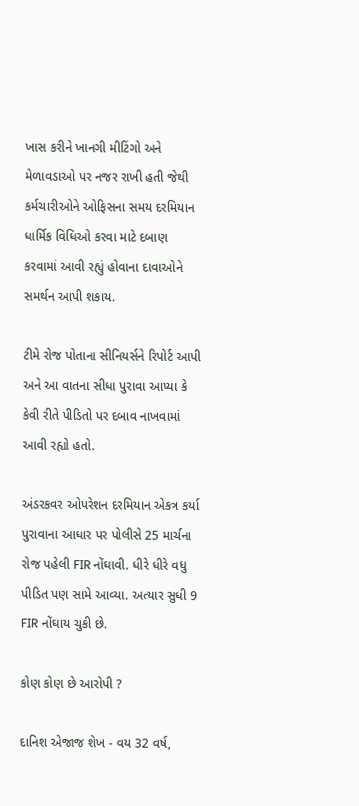ખાસ કરીને ખાનગી મીટિંગો અને મેળાવડાઓ પર નજર રાખી હતી જેથી કર્મચારીઓને ઓફિસના સમય દરમિયાન ધાર્મિક વિધિઓ કરવા માટે દબાણ કરવામાં આવી રહ્યું હોવાના દાવાઓને સમર્થન આપી શકાય.

ટીમે રોજ પોતાના સીનિયર્સને રિપોર્ટ આપી અને આ વાતના સીધા પુરાવા આપ્યા કે કેવી રીતે પીડિતો પર દબાવ નાખવામાં આવી રહ્યો હતો.

અંડરકવર ઓપરેશન દરમિયાન એકત્ર કર્યા પુરાવાના આધાર પર પોલીસે 25 માર્ચના રોજ પહેલી FIR નોંઘાવી. ધીરે ધીરે વધુ પીડિત પણ સામે આવ્યા. અત્યાર સુધી 9 FIR નોંઘાય ચુકી છે.

કોણ કોણ છે આરોપી ?

દાનિશ એજાજ શેખ - વય 32 વર્ષ,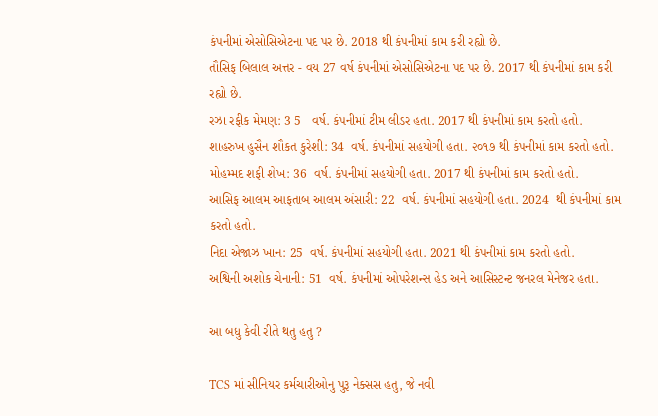કંપનીમાં એસોસિએટના પદ પર છે. 2018 થી કંપનીમાં કામ કરી રહ્યો છે.
તૌસિફ બિલાલ અત્તર - વય 27 વર્ષ કંપનીમાં એસોસિએટના પદ પર છે. 2017 થી કંપનીમાં કામ કરી રહ્યો છે.
રઝા રફીક મેમણ: 3 5   વર્ષ. કંપનીમાં ટીમ લીડર હતા. 2017 થી કંપનીમાં કામ કરતો હતો.
શાહરુખ હુસૈન શૌકત કુરેશી: 34  વર્ષ. કંપનીમાં સહયોગી હતા. ૨૦૧૭ થી કંપનીમાં કામ કરતો હતો.
મોહમ્મદ શફી શેખ: 36  વર્ષ. કંપનીમાં સહયોગી હતા. 2017 થી કંપનીમાં કામ કરતો હતો.
આસિફ આલમ આફતાબ આલમ અંસારી: 22  વર્ષ. કંપનીમાં સહયોગી હતા. 2024  થી કંપનીમાં કામ કરતો હતો.
નિદા એજાઝ ખાન: 25  વર્ષ. કંપનીમાં સહયોગી હતા. 2021 થી કંપનીમાં કામ કરતો હતો.
અશ્વિની અશોક ચેનાની: 51  વર્ષ. કંપનીમાં ઓપરેશન્સ હેડ અને આસિસ્ટન્ટ જનરલ મેનેજર હતા.

આ બધુ કેવી રીતે થતુ હતુ ?

TCS માં સીનિયર કર્મચારીઓનુ પુરૂ નેક્સસ હતુ, જે નવી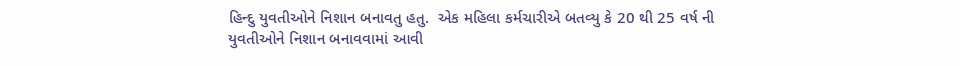હિન્દુ યુવતીઓને નિશાન બનાવતુ હતુ.  એક મહિલા કર્મચારીએ બતવ્યુ કે 20 થી 25 વર્ષ ની યુવતીઓને નિશાન બનાવવામાં આવી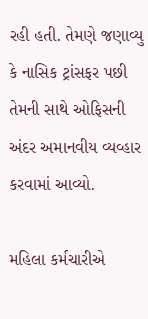રહી હતી. તેમણે જણાવ્યુ કે નાસિક ટ્રાંસફર પછી તેમની સાથે ઓફિસની અંદર અમાનવીય વ્યવ્હાર કરવામાં આવ્યો.

મહિલા કર્મચારીએ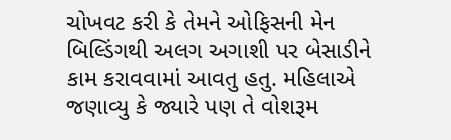ચોખવટ કરી કે તેમને ઓફિસની મેન બિલ્ડિંગથી અલગ અગાશી પર બેસાડીને કામ કરાવવામાં આવતુ હતુ. મહિલાએ જણાવ્યુ કે જ્યારે પણ તે વોશરૂમ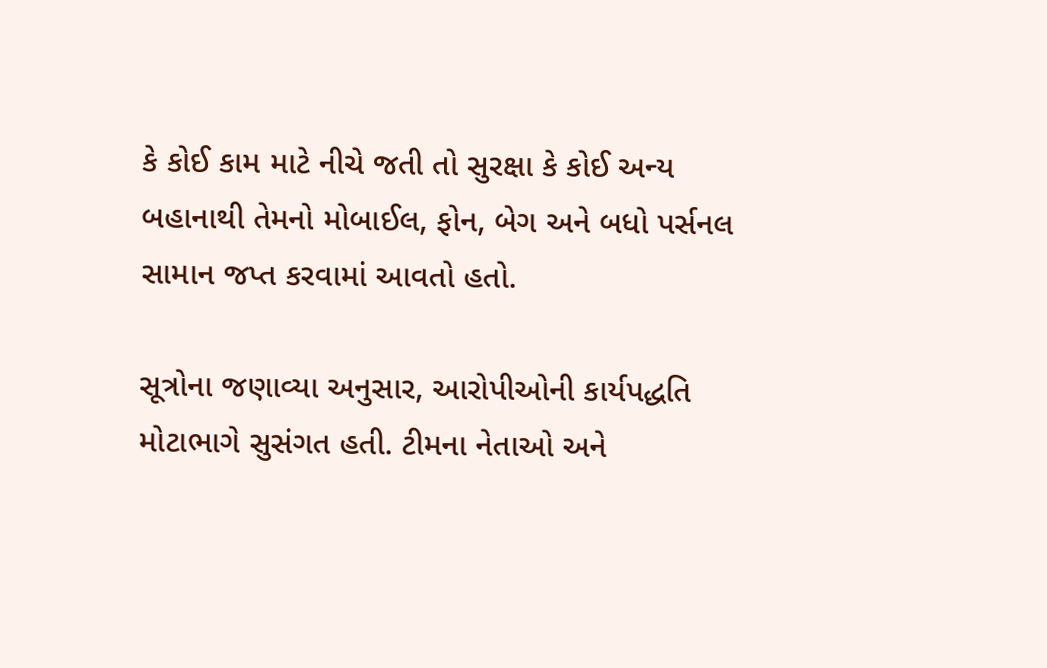કે કોઈ કામ માટે નીચે જતી તો સુરક્ષા કે કોઈ અન્ય બહાનાથી તેમનો મોબાઈલ, ફોન, બેગ અને બધો પર્સનલ સામાન જપ્ત કરવામાં આવતો હતો.

સૂત્રોના જણાવ્યા અનુસાર, આરોપીઓની કાર્યપદ્ધતિ મોટાભાગે સુસંગત હતી. ટીમના નેતાઓ અને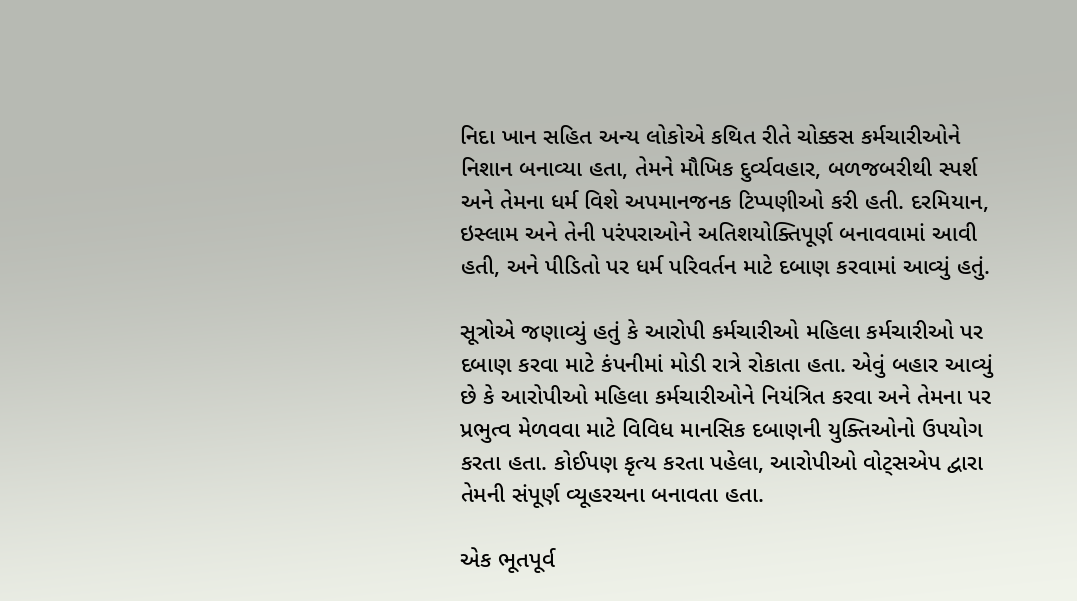નિદા ખાન સહિત અન્ય લોકોએ કથિત રીતે ચોક્કસ કર્મચારીઓને નિશાન બનાવ્યા હતા, તેમને મૌખિક દુર્વ્યવહાર, બળજબરીથી સ્પર્શ અને તેમના ધર્મ વિશે અપમાનજનક ટિપ્પણીઓ કરી હતી. દરમિયાન, ઇસ્લામ અને તેની પરંપરાઓને અતિશયોક્તિપૂર્ણ બનાવવામાં આવી હતી, અને પીડિતો પર ધર્મ પરિવર્તન માટે દબાણ કરવામાં આવ્યું હતું.

સૂત્રોએ જણાવ્યું હતું કે આરોપી કર્મચારીઓ મહિલા કર્મચારીઓ પર દબાણ કરવા માટે કંપનીમાં મોડી રાત્રે રોકાતા હતા. એવું બહાર આવ્યું છે કે આરોપીઓ મહિલા કર્મચારીઓને નિયંત્રિત કરવા અને તેમના પર પ્રભુત્વ મેળવવા માટે વિવિધ માનસિક દબાણની યુક્તિઓનો ઉપયોગ કરતા હતા. કોઈપણ કૃત્ય કરતા પહેલા, આરોપીઓ વોટ્સએપ દ્વારા તેમની સંપૂર્ણ વ્યૂહરચના બનાવતા હતા.

એક ભૂતપૂર્વ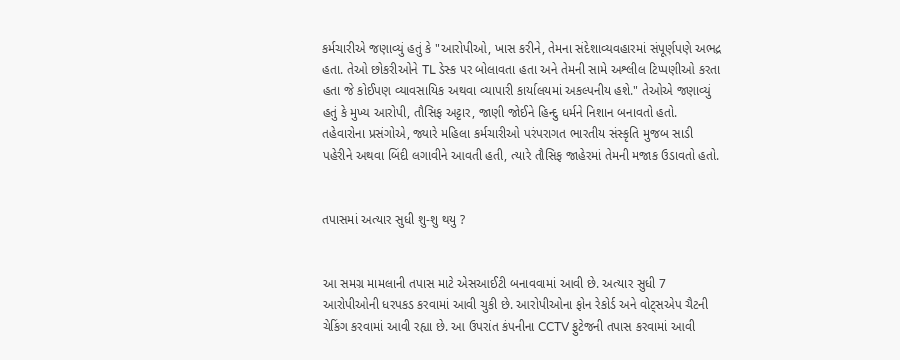કર્મચારીએ જણાવ્યું હતું કે "આરોપીઓ, ખાસ કરીને, તેમના સંદેશાવ્યવહારમાં સંપૂર્ણપણે અભદ્ર હતા. તેઓ છોકરીઓને TL ડેસ્ક પર બોલાવતા હતા અને તેમની સામે અશ્લીલ ટિપ્પણીઓ કરતા હતા જે કોઈપણ વ્યાવસાયિક અથવા વ્યાપારી કાર્યાલયમાં અકલ્પનીય હશે." તેઓએ જણાવ્યું હતું કે મુખ્ય આરોપી, તૌસિફ અટ્ટાર, જાણી જોઈને હિન્દુ ધર્મને નિશાન બનાવતો હતો. તહેવારોના પ્રસંગોએ, જ્યારે મહિલા કર્મચારીઓ પરંપરાગત ભારતીય સંસ્કૃતિ મુજબ સાડી પહેરીને અથવા બિંદી લગાવીને આવતી હતી, ત્યારે તૌસિફ જાહેરમાં તેમની મજાક ઉડાવતો હતો.


તપાસમાં અત્યાર સુધી શુ-શુ થયુ ?


આ સમગ્ર મામલાની તપાસ માટે એસઆઈટી બનાવવામાં આવી છે. અત્યાર સુધી 7 આરોપીઓની ધરપકડ કરવામાં આવી ચુકી છે. આરોપીઓના ફોન રેકોર્ડ અને વોટ્સએપ ચૈટની ચેકિંગ કરવામાં આવી રહ્યા છે. આ ઉપરાંત કંપનીના CCTV ફુટેજની તપાસ કરવામાં આવી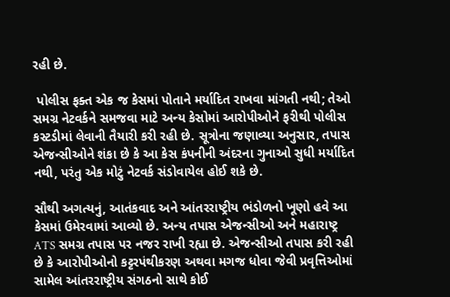રહી છે.

 પોલીસ ફક્ત એક જ કેસમાં પોતાને મર્યાદિત રાખવા માંગતી નથી; તેઓ સમગ્ર નેટવર્કને સમજવા માટે અન્ય કેસોમાં આરોપીઓને ફરીથી પોલીસ કસ્ટડીમાં લેવાની તૈયારી કરી રહી છે. સૂત્રોના જણાવ્યા અનુસાર, તપાસ એજન્સીઓને શંકા છે કે આ કેસ કંપનીની અંદરના ગુનાઓ સુધી મર્યાદિત નથી, પરંતુ એક મોટું નેટવર્ક સંડોવાયેલ હોઈ શકે છે.

સૌથી અગત્યનું, આતંકવાદ અને આંતરરાષ્ટ્રીય ભંડોળનો ખૂણો હવે આ કેસમાં ઉમેરવામાં આવ્યો છે. અન્ય તપાસ એજન્સીઓ અને મહારાષ્ટ્ર ATS સમગ્ર તપાસ પર નજર રાખી રહ્યા છે. એજન્સીઓ તપાસ કરી રહી છે કે આરોપીઓનો કટ્ટરપંથીકરણ અથવા મગજ ધોવા જેવી પ્રવૃત્તિઓમાં સામેલ આંતરરાષ્ટ્રીય સંગઠનો સાથે કોઈ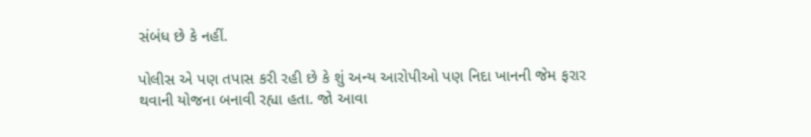સંબંધ છે કે નહીં.

પોલીસ એ પણ તપાસ કરી રહી છે કે શું અન્ય આરોપીઓ પણ નિદા ખાનની જેમ ફરાર થવાની યોજના બનાવી રહ્યા હતા. જો આવા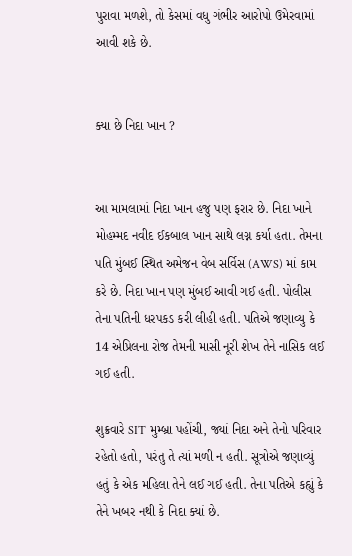પુરાવા મળશે, તો કેસમાં વધુ ગંભીર આરોપો ઉમેરવામાં આવી શકે છે.


ક્યા છે નિદા ખાન ?


આ મામલામાં નિદા ખાન હજુ પણ ફરાર છે. નિદા ખાને મોહમ્મદ નવીદ ઈકબાલ ખાન સાથે લગ્ન કર્યા હતા. તેમના પતિ મુંબઈ સ્થિત અમેજન વેબ સર્વિસ (AWS) માં કામ કરે છે. નિદા ખાન પણ મુંબઈ આવી ગઈ હતી. પોલીસ તેના પતિની ધરપકડ કરી લીહી હતી. પતિએ જણાવ્યુ કે 14 એપ્રિલના રોજ તેમની માસી નૂરી શેખ તેને નાસિક લઈ ગઈ હતી.

શુક્રવારે SIT મુમ્બ્રા પહોંચી, જ્યાં નિદા અને તેનો પરિવાર રહેતો હતો, પરંતુ તે ત્યાં મળી ન હતી. સૂત્રોએ જણાવ્યું હતું કે એક મહિલા તેને લઈ ગઈ હતી. તેના પતિએ કહ્યું કે તેને ખબર નથી કે નિદા ક્યાં છે.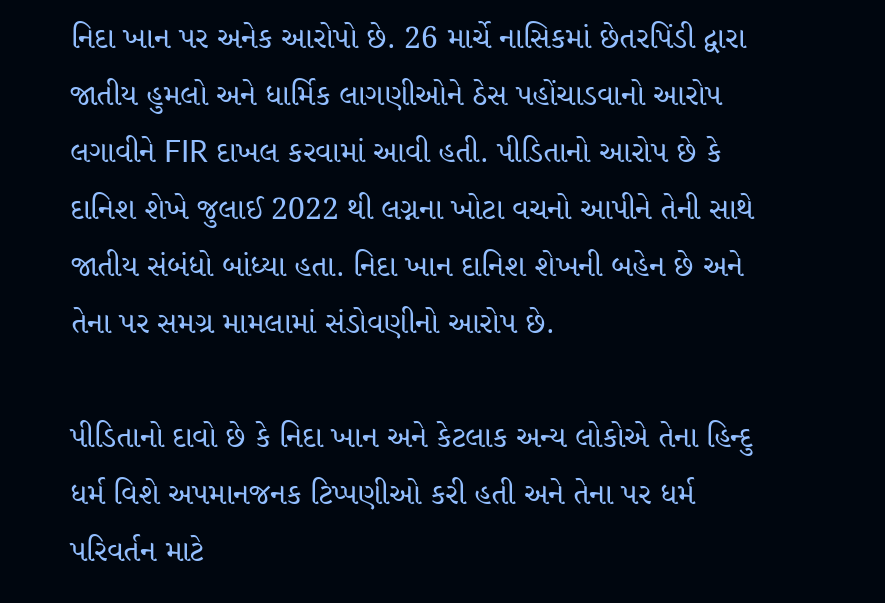નિદા ખાન પર અનેક આરોપો છે. 26 માર્ચે નાસિકમાં છેતરપિંડી દ્વારા જાતીય હુમલો અને ધાર્મિક લાગણીઓને ઠેસ પહોંચાડવાનો આરોપ લગાવીને FIR દાખલ કરવામાં આવી હતી. પીડિતાનો આરોપ છે કે દાનિશ શેખે જુલાઈ 2022 થી લગ્નના ખોટા વચનો આપીને તેની સાથે જાતીય સંબંધો બાંધ્યા હતા. નિદા ખાન દાનિશ શેખની બહેન છે અને તેના પર સમગ્ર મામલામાં સંડોવણીનો આરોપ છે.

પીડિતાનો દાવો છે કે નિદા ખાન અને કેટલાક અન્ય લોકોએ તેના હિન્દુ ધર્મ વિશે અપમાનજનક ટિપ્પણીઓ કરી હતી અને તેના પર ધર્મ પરિવર્તન માટે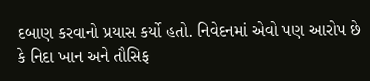દબાણ કરવાનો પ્રયાસ કર્યો હતો. નિવેદનમાં એવો પણ આરોપ છે કે નિદા ખાન અને તૌસિફ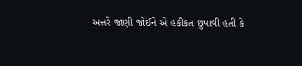અત્તરે જાણી જોઈને એ હકીકત છુપાવી હતી કે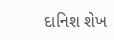દાનિશ શેખ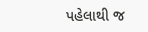પહેલાથી જ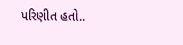પરિણીત હતો..